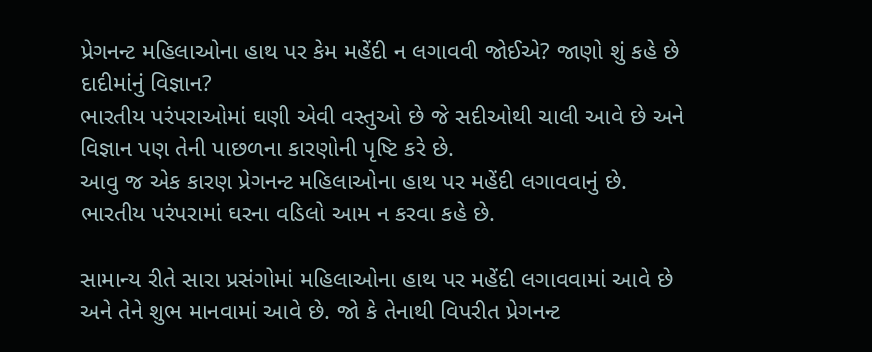પ્રેગનન્ટ મહિલાઓના હાથ પર કેમ મહેંદી ન લગાવવી જોઈએ? જાણો શું કહે છે દાદીમાંનું વિજ્ઞાન?
ભારતીય પરંપરાઓમાં ઘણી એવી વસ્તુઓ છે જે સદીઓથી ચાલી આવે છે અને વિજ્ઞાન પણ તેની પાછળના કારણોની પૃષ્ટિ કરે છે.
આવુ જ એક કારણ પ્રેગનન્ટ મહિલાઓના હાથ પર મહેંદી લગાવવાનું છે. ભારતીય પરંપરામાં ઘરના વડિલો આમ ન કરવા કહે છે.

સામાન્ય રીતે સારા પ્રસંગોમાં મહિલાઓના હાથ પર મહેંદી લગાવવામાં આવે છે અને તેને શુભ માનવામાં આવે છે. જો કે તેનાથી વિપરીત પ્રેગનન્ટ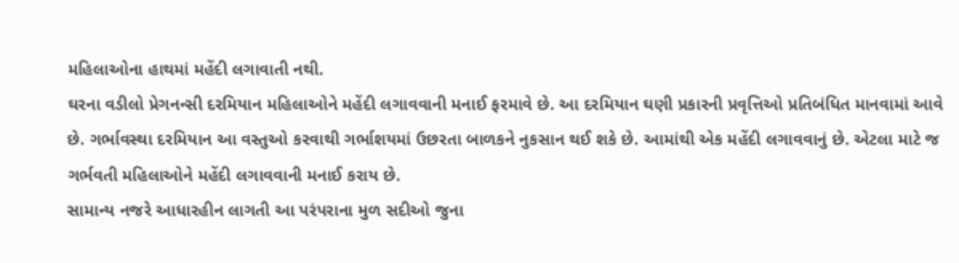મહિલાઓના હાથમાં મહેંદી લગાવાતી નથી.
ઘરના વડીલો પ્રેગનન્સી દરમિયાન મહિલાઓને મહેંદી લગાવવાની મનાઈ ફરમાવે છે. આ દરમિયાન ઘણી પ્રકારની પ્રવૃત્તિઓ પ્રતિબંધિત માનવામાં આવે છે. ગર્ભાવસ્થા દરમિયાન આ વસ્તુઓ કરવાથી ગર્ભાશયમાં ઉછરતા બાળકને નુકસાન થઈ શકે છે. આમાંથી એક મહેંદી લગાવવાનું છે. એટલા માટે જ ગર્ભવતી મહિલાઓને મહેંદી લગાવવાની મનાઈ કરાય છે.
સામાન્ય નજરે આધારહીન લાગતી આ પરંપરાના મુળ સદીઓ જુના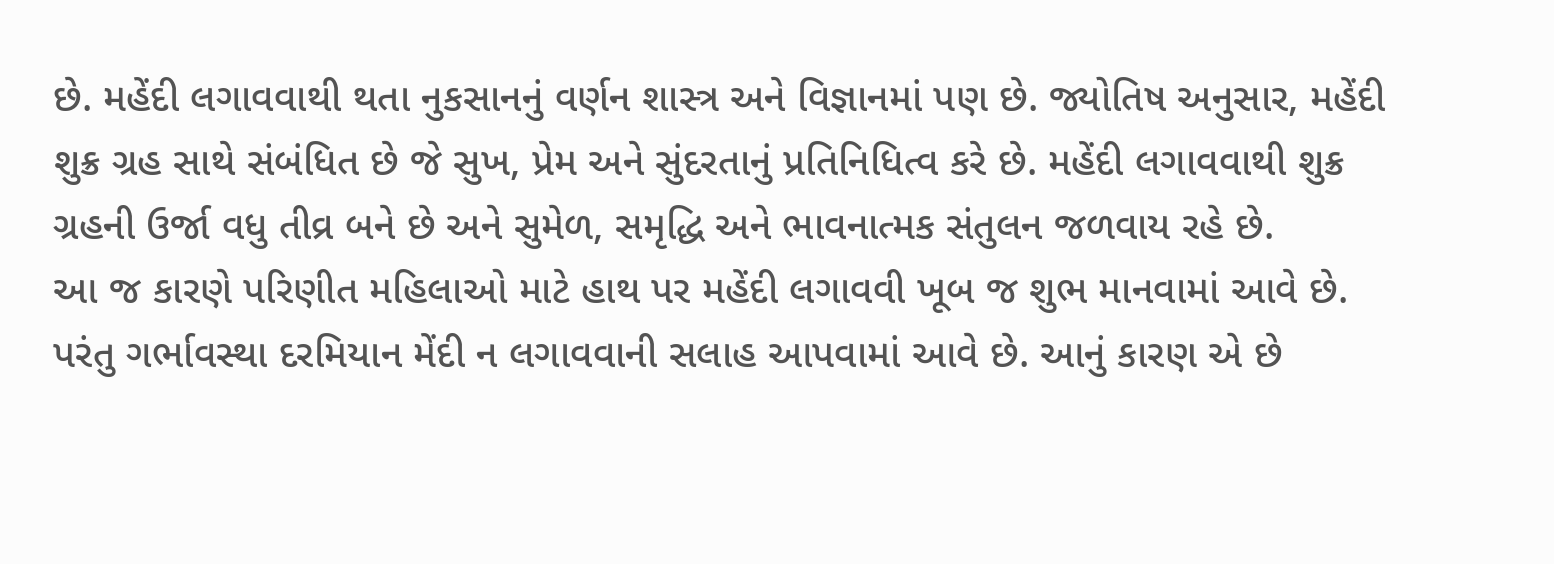છે. મહેંદી લગાવવાથી થતા નુકસાનનું વર્ણન શાસ્ત્ર અને વિજ્ઞાનમાં પણ છે. જ્યોતિષ અનુસાર, મહેંદી શુક્ર ગ્રહ સાથે સંબંધિત છે જે સુખ, પ્રેમ અને સુંદરતાનું પ્રતિનિધિત્વ કરે છે. મહેંદી લગાવવાથી શુક્ર ગ્રહની ઉર્જા વધુ તીવ્ર બને છે અને સુમેળ, સમૃદ્ધિ અને ભાવનાત્મક સંતુલન જળવાય રહે છે.
આ જ કારણે પરિણીત મહિલાઓ માટે હાથ પર મહેંદી લગાવવી ખૂબ જ શુભ માનવામાં આવે છે. પરંતુ ગર્ભાવસ્થા દરમિયાન મેંદી ન લગાવવાની સલાહ આપવામાં આવે છે. આનું કારણ એ છે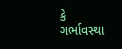કે ગર્ભાવસ્થા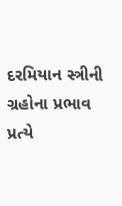દરમિયાન સ્ત્રીની ગ્રહોના પ્રભાવ પ્રત્યે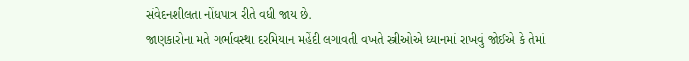સંવેદનશીલતા નોંધપાત્ર રીતે વધી જાય છે.
જાણકારોના મતે ગર્ભાવસ્થા દરમિયાન મહેંદી લગાવતી વખતે સ્ત્રીઓએ ધ્યાનમાં રાખવું જોઈએ કે તેમાં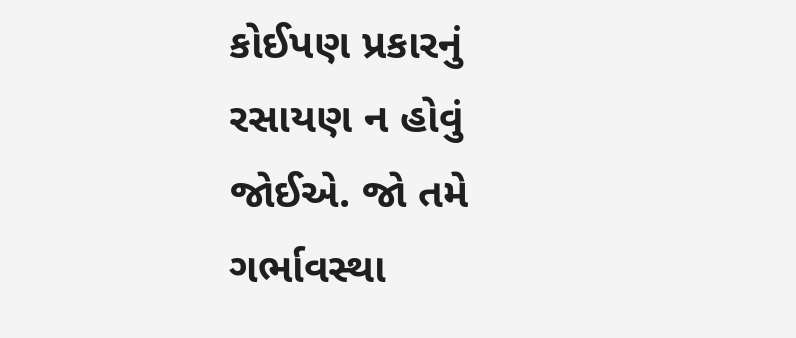કોઈપણ પ્રકારનું રસાયણ ન હોવું જોઈએ. જો તમે ગર્ભાવસ્થા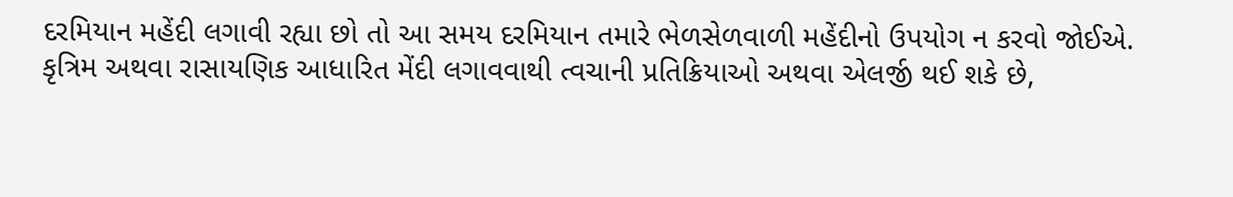દરમિયાન મહેંદી લગાવી રહ્યા છો તો આ સમય દરમિયાન તમારે ભેળસેળવાળી મહેંદીનો ઉપયોગ ન કરવો જોઈએ.
કૃત્રિમ અથવા રાસાયણિક આધારિત મેંદી લગાવવાથી ત્વચાની પ્રતિક્રિયાઓ અથવા એલર્જી થઈ શકે છે,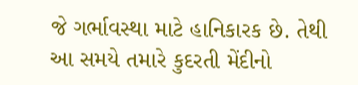જે ગર્ભાવસ્થા માટે હાનિકારક છે. તેથી આ સમયે તમારે કુદરતી મેંદીનો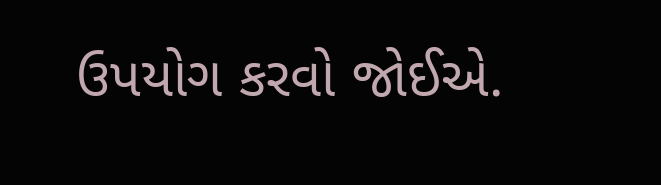ઉપયોગ કરવો જોઈએ.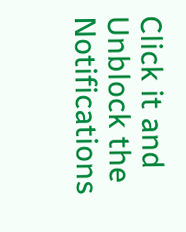Click it and Unblock the Notifications